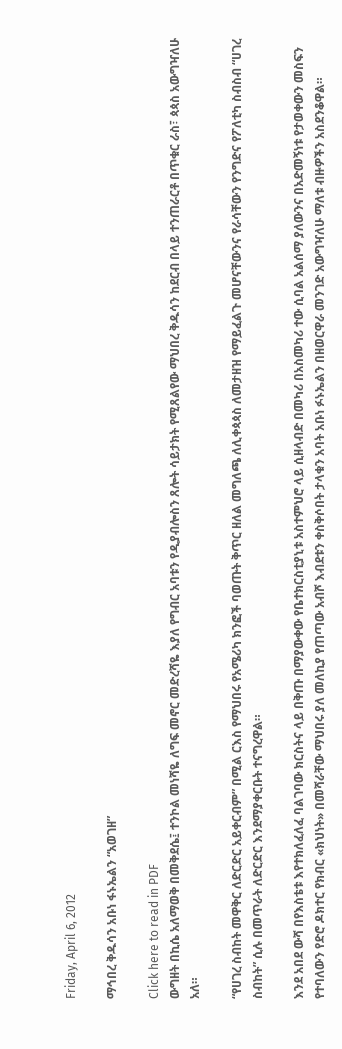Friday, April 6, 2012

ማኅበረ ቅዱሳን አቡነ ፋኑኤልን “አወገዘ”

Click here to read in PDF
ውግዘት በኪሴ አለማወቅ በመቅደሴ፤ ተንኮል መነሻዬ ለግፍ መኖር መድረሻዬ እያለ የግብር አባቱን የዲያብሎስን ጸሎት ሳይታክት የሚጸልየው ማህበረ ቅዱሳን ከደርብ በላይ ተንጠራርቶ በጥቁር ራስ፣ ጳጳስ አውግዣለሁ አለ።

“የሀገረ ስብከት መዋቅር ለድርድር አይቀርብም” በሚል ርእስ የማህበሩ የአሜሪካ ክንፎች ባወጡት ቅጥር ዘለል መግለጫ ለሊቀጳጳስ ለመታዘዝ የማይፈልጉ መሆናቸውንና የራሳቸውን የንግድና የፖለቲካ ስብስብ “ሀገረ ስብከት” ሲሉ በመጥራት ለድርድር እንደማያቀርቡት ተናግረዋል።

እንደ አበደ ውሻ በየእስቴቱ እየተክለፈለፈ ባልገባው ክርስትና ላይ በቅጡ በማያውቀው የቤተክርስቲያኒቱ አስተምህሮ ላይ ሲዘላብድ በመካሪ በአስመካሪ ተው ሲባል አልሰማ ያለውንና በአድመኝነቱ የታወቀውን መስፍን የተባለውን የድሮ ዶክተር የክብር «ክህነት» በመሻራቸው ማህበሩ ያለ መለኪያ የጠጣው አብሾ እብደቱን ቀስቅሶበት ታላቁን አባት አቡነ ፉኑኤልን በዘወርዋራ መንገድ አውግዣለሁ ማለቱ ብዙዎችን አስደንቆዋል።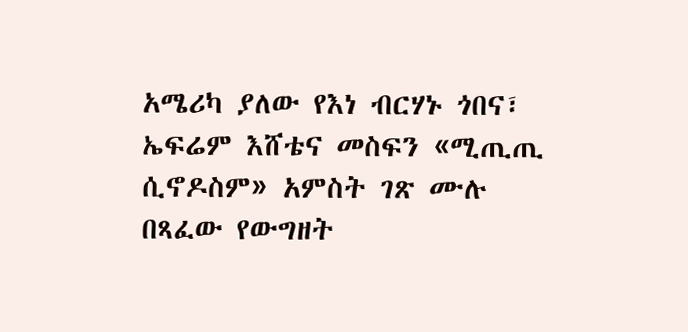አሜሪካ ያለው የእነ ብርሃኑ ጎበና፣ ኤፍሬም እሸቴና መስፍን «ሚጢጢ ሲኖዶስም» አምስት ገጽ ሙሉ በጻፈው የውግዘት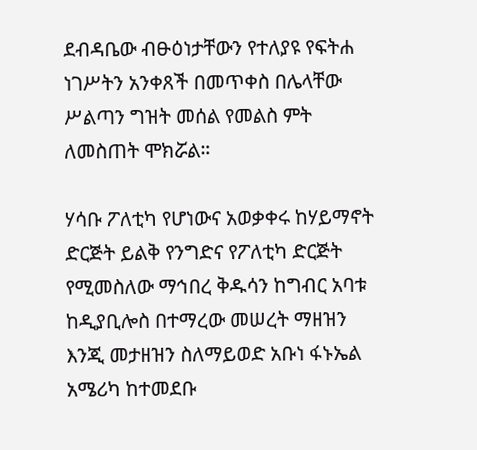ደብዳቤው ብፁዕነታቸውን የተለያዩ የፍትሐ ነገሥትን አንቀጸች በመጥቀስ በሌላቸው ሥልጣን ግዝት መሰል የመልስ ምት ለመስጠት ሞክሯል።

ሃሳቡ ፖለቲካ የሆነውና አወቃቀሩ ከሃይማኖት ድርጅት ይልቅ የንግድና የፖለቲካ ድርጅት የሚመስለው ማኅበረ ቅዱሳን ከግብር አባቱ ከዲያቢሎስ በተማረው መሠረት ማዘዝን እንጂ መታዘዝን ስለማይወድ አቡነ ፋኑኤል አሜሪካ ከተመደቡ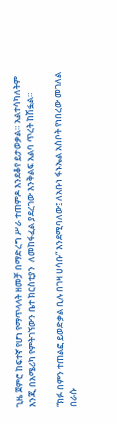ጊዜ ጀምሮ ከፍተኛ የሆነ የማጥላላት ዘመቻ በማድረግ ሥራ ተጠምዶ እንደቆየ ይታወቃል። አልተሳካለትም እንጂ በአሜሪካ የምትገኘውን ቤተ ክርስቲያን  ለመከፋፈል ያደረገው እንቅልፍ አልባ ጥረት ከሽፏል።

“ክፉ በምን ተጠልፎ ይወድቃል ቢሉ በገዛ ሀሳቡ” እንደሚባለው፤ ለአቡነ ፋኑኤል አስቦት የነበረው መገለል በራሱ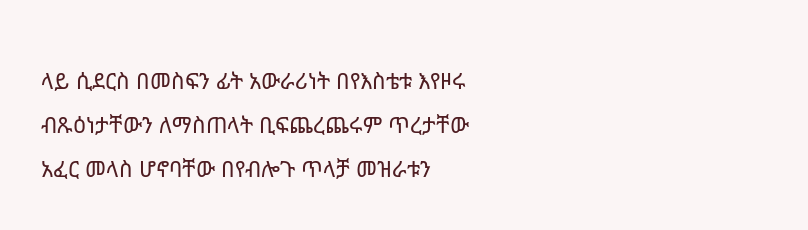ላይ ሲደርስ በመስፍን ፊት አውራሪነት በየእስቴቱ እየዞሩ ብጹዕነታቸውን ለማስጠላት ቢፍጨረጨሩም ጥረታቸው አፈር መላስ ሆኖባቸው በየብሎጉ ጥላቻ መዝራቱን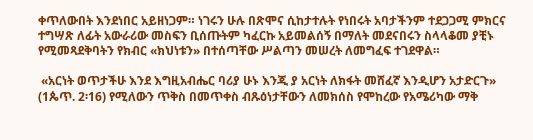ቀጥለውበት እንደነበር አይዘነጋም። ነገሩን ሁሉ በጽሞና ሲከታተሉት የነበሩት አባታችንም ተደጋጋሚ ምክርና ተግሣጽ ለፊት አውራሪው መስፍን ቢሰጡትም ካፈርኩ አይመልሰኝ በማለት መደናበሩን ስላላቆመ ያቺኑ የሚመጻደቅባትን የክብር «ክህነቱን» በተሰጣቸው ሥልጣን መሠረት ለመግፈፍ ተገደዋል።

 «አርነት ወጥታችሁ እንደ እግዚአብሔር ባሪያ ሁኑ እንጂ ያ አርነት ለክፋት መሸፈኛ እንዲሆን አታድርጉ» (1ጴጥ. 2፡16) የሚለውን ጥቅስ በመጥቀስ ብጹዕነታቸውን ለመክሰስ የሞከረው የአሜሪካው ማቅ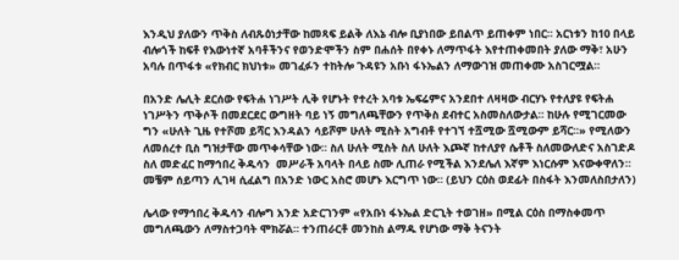እንዲህ ያለውን ጥቅስ ለብጹዕነታቸው ከመጻፍ ይልቅ ለእኔ ብሎ ቢያነበው ይበልጥ ይጠቀም ነበር። አርነቱን ከ10 በላይ ብሎጎች ከፍቶ የእውነተኛ አባቶችንና የወንድሞችን ስም በሐሰት በየቀኑ ለማጥፋት እየተጠቀመበት ያለው ማቅ፣ አሁን አባሉ በጥፋቱ «የክብር ክህነቱ» መገፈፉን ተከትሎ ጉዳዩን አቡነ ፋኑኤልን ለማውገዝ መጠቀሙ አስገርሟል።

በአንድ ሌሊት ደርሰው የፍትሐ ነገሥት ሊቅ የሆኑት የተረት አባቱ ኤፍሬምና አንደበተ ለዛዛው ብርሃኑ የተለያዩ የፍትሐ ነገሥትን ጥቅሶች በመደርደር ውግዘት ባይ ነኝ መግለጫቸውን የጥቅስ ደብተር አስመስለውታል። ከሁሉ የሚገርመው ግን «ሁለት ጊዜ የተሾመ ይሻር እንዳልን ሳይሾም ሁለት ሚስት አግብቶ የተገኘ ተሿሚው ሿሚውም ይሻር፡፡» የሚለውን ለመሰረተ ቢስ ግዝታቸው መጥቀሳቸው ነው። ስለ ሁለት ሚስት ስለ ሁለት እጮኛ ከተለያየ ሴቶች ስለመውለድና አስገድዶ ስለ መድፈር ከማኅበረ ቅዱሳን  መሥራች አባላት በላይ ስሙ ሊጠራ የሚችል እንደሌለ እኛም እነርሱም እናውቀዋለን። መቼም ሰይጣን ሊገዛ ሲፈልግ በአንድ ነውር አስሮ መሆኑ እርግጥ ነው። (ይህን ርዕስ ወደፊት በስፋት እንመለስበታለን)

ሌላው የማኅበረ ቅዱሳን ብሎግ አንድ አድርገንም «የአቡነ ፋኑኤል ድርጊት ተወገዘ» በሚል ርዕስ በማስቀመጥ መግለጫውን ለማስተጋባት ሞክሯል። ተንጠራርቶ መንከስ ልማዱ የሆነው ማቅ ትናንት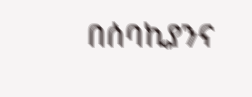በሰባኪያንና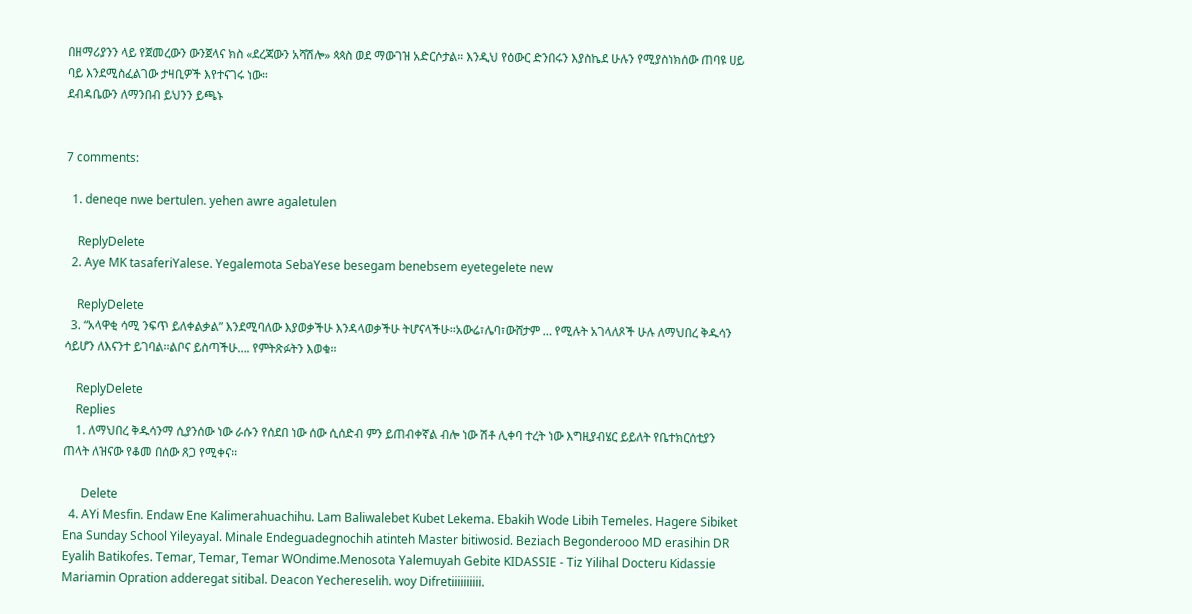በዘማሪያንን ላይ የጀመረውን ውንጀላና ክስ «ደረጃውን አሻሽሎ» ጳጳስ ወደ ማውገዝ አድርሶታል። እንዲህ የዕውር ድንበሩን እያስኬደ ሁሉን የሚያስነክሰው ጠባዩ ሀይ ባይ እንደሚስፈልገው ታዛቢዎች እየተናገሩ ነው።
ደብዳቤውን ለማንበብ ይህንን ይጫኑ


7 comments:

  1. deneqe nwe bertulen. yehen awre agaletulen

    ReplyDelete
  2. Aye MK tasaferiYalese. Yegalemota SebaYese besegam benebsem eyetegelete new

    ReplyDelete
  3. “አላዋቂ ሳሚ ንፍጥ ይለቀልቃል” እንደሚባለው እያወቃችሁ እንዳላወቃችሁ ትሆናላችሁ፡፡አውሬ፣ሌባ፣ውሸታም … የሚሉት አገላለጾች ሁሉ ለማህበረ ቅዱሳን ሳይሆን ለእናንተ ይገባል፡፡ልቦና ይስጣችሁ…. የምትጽፉትን እወቁ፡፡

    ReplyDelete
    Replies
    1. ለማህበረ ቅዱሳንማ ሲያንሰው ነው ራሱን የሰደበ ነው ሰው ሲሰድብ ምን ይጠብቀኛል ብሎ ነው ሽቶ ሊቀባ ተረት ነው እግዚያብሄር ይይለት የቤተክርሰቲያን ጠላት ለዝናው የቆመ በሰው ጸጋ የሚቀና፡፡

      Delete
  4. AYi Mesfin. Endaw Ene Kalimerahuachihu. Lam Baliwalebet Kubet Lekema. Ebakih Wode Libih Temeles. Hagere Sibiket Ena Sunday School Yileyayal. Minale Endeguadegnochih atinteh Master bitiwosid. Beziach Begonderooo MD erasihin DR Eyalih Batikofes. Temar, Temar, Temar WOndime.Menosota Yalemuyah Gebite KIDASSIE - Tiz Yilihal Docteru Kidassie Mariamin Opration adderegat sitibal. Deacon Yechereselih. woy Difretiiiiiiiiii.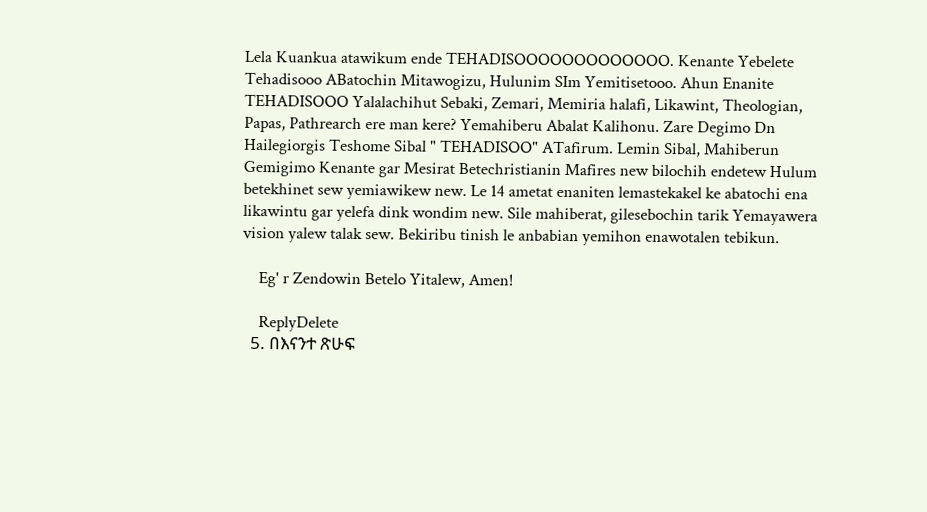Lela Kuankua atawikum ende TEHADISOOOOOOOOOOOOO. Kenante Yebelete Tehadisooo ABatochin Mitawogizu, Hulunim SIm Yemitisetooo. Ahun Enanite TEHADISOOO Yalalachihut Sebaki, Zemari, Memiria halafi, Likawint, Theologian, Papas, Pathrearch ere man kere? Yemahiberu Abalat Kalihonu. Zare Degimo Dn Hailegiorgis Teshome Sibal " TEHADISOO" ATafirum. Lemin Sibal, Mahiberun Gemigimo Kenante gar Mesirat Betechristianin Mafires new bilochih endetew Hulum betekhinet sew yemiawikew new. Le 14 ametat enaniten lemastekakel ke abatochi ena likawintu gar yelefa dink wondim new. Sile mahiberat, gilesebochin tarik Yemayawera vision yalew talak sew. Bekiribu tinish le anbabian yemihon enawotalen tebikun.

    Eg' r Zendowin Betelo Yitalew, Amen!

    ReplyDelete
  5. በእናንተ ጽሁፍ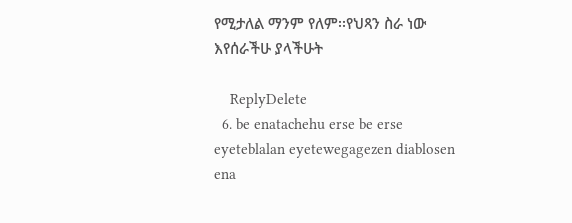የሚታለል ማንም የለም፡፡የህጻን ስራ ነው እየሰራችሁ ያላችሁት

    ReplyDelete
  6. be enatachehu erse be erse eyeteblalan eyetewegagezen diablosen ena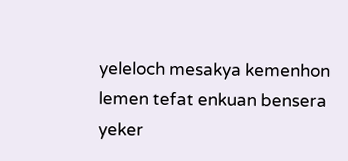yeleloch mesakya kemenhon lemen tefat enkuan bensera yeker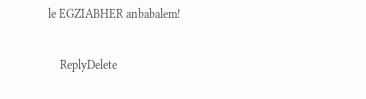le EGZIABHER anbabalem!

    ReplyDelete